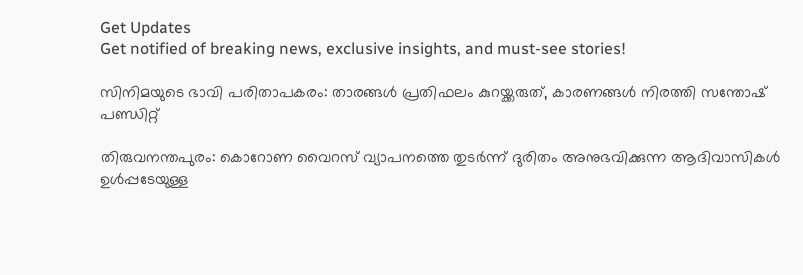Get Updates
Get notified of breaking news, exclusive insights, and must-see stories!

സിനിമയുടെ ഭാവി പരിതാപകരം: താരങ്ങള്‍ പ്രതിഫലം കുറയ്ക്കരുത്, കാരണങ്ങള്‍ നിരത്തി സന്തോഷ് പണ്ഡിറ്റ്

തിരുവനന്തപുരം: കൊറോണ വൈറസ് വ്യാപനത്തെ തുടര്‍ന്ന് ദുരിതം അനുഭവിക്കുന്ന ആദിവാസികള്‍ ഉള്‍പ്പടേയുള്ള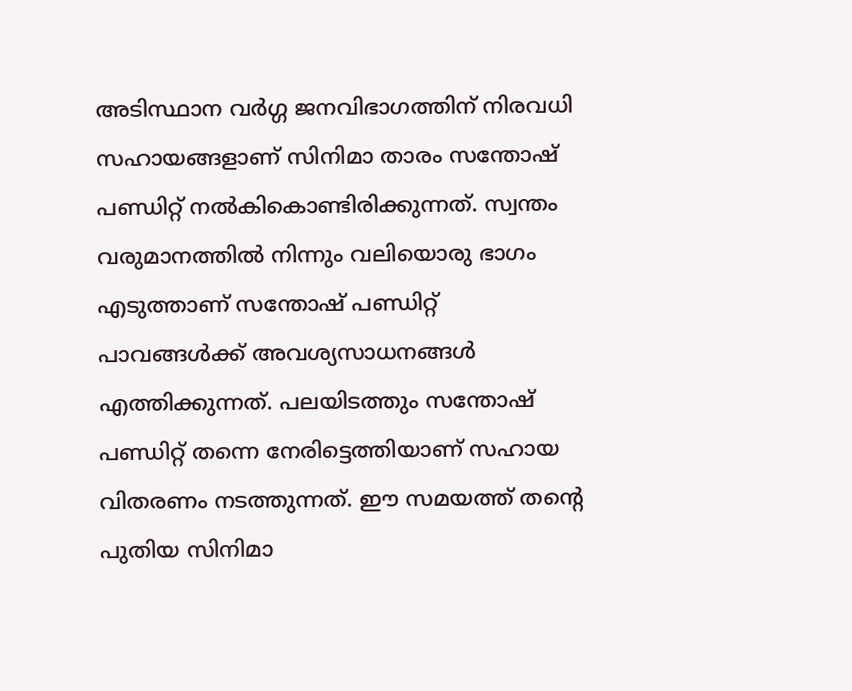അടിസ്ഥാന വര്‍ഗ്ഗ ജനവിഭാഗത്തിന് നിരവധി സഹായങ്ങളാണ് സിനിമാ താരം സന്തോഷ് പണ്ഡിറ്റ് നല്‍കികൊണ്ടിരിക്കുന്നത്. സ്വന്തം വരുമാനത്തില്‍ നിന്നും വലിയൊരു ഭാഗം എടുത്താണ് സന്തോഷ് പണ്ഡിറ്റ് പാവങ്ങള്‍ക്ക് അവശ്യസാധനങ്ങള്‍ എത്തിക്കുന്നത്. പലയിടത്തും സന്തോഷ് പണ്ഡിറ്റ് തന്നെ നേരിട്ടെത്തിയാണ് സഹായ വിതരണം നടത്തുന്നത്. ഈ സമയത്ത് തന്‍റെ പുതിയ സിനിമാ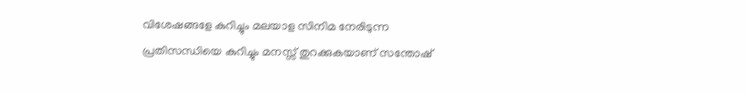വിശേഷങ്ങളേ കുറിച്ചും മലയാള സിനിമ നേരിടുന്ന പ്രതിസന്ധിയെ കുറിച്ചും മനസ്സ് തുറക്കുകയാണ് സന്തോഷ്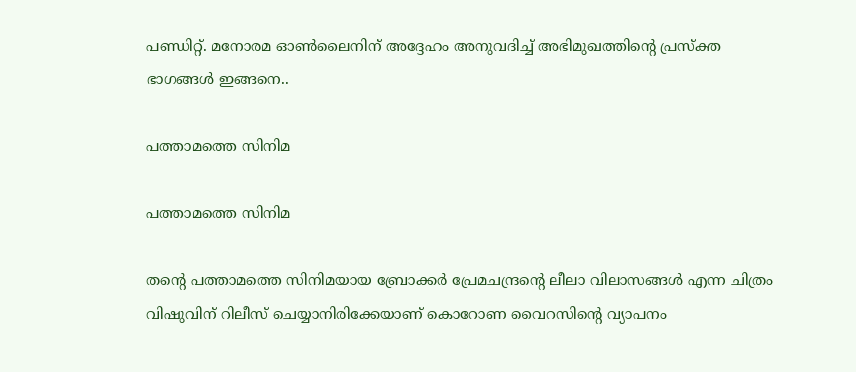പണ്ഡിറ്റ്. മനോരമ ഓണ്‍ലൈനിന് അദ്ദേഹം അനുവദിച്ച് അഭിമുഖത്തിന്‍റെ പ്രസ്ക്ത ഭാഗങ്ങള്‍ ഇങ്ങനെ..

പത്താമത്തെ സിനിമ

പത്താമത്തെ സിനിമ

തന്‍റെ പത്താമത്തെ സിനിമയായ ബ്രോക്കര്‍ പ്രേമചന്ദ്രന്‍റെ ലീലാ വിലാസങ്ങള്‍ എന്ന ചിത്രം വിഷുവിന് റിലീസ് ചെയ്യാനിരിക്കേയാണ് കൊറോണ വൈറസിന്‍റെ വ്യാപനം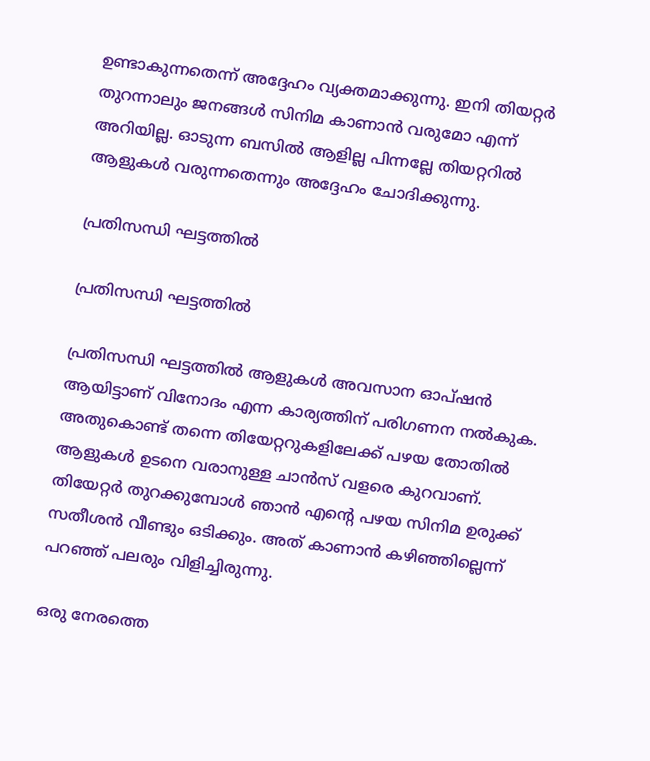ഉണ്ടാകുന്നതെന്ന് അദ്ദേഹം വ്യക്തമാക്കുന്നു. ഇനി തിയറ്റർ തുറന്നാലും ജനങ്ങൾ സിനിമ കാണാൻ വരുമോ എന്ന് അറിയില്ല. ഓടുന്ന ബസിൽ ആളില്ല പിന്നല്ലേ തിയറ്ററില്‍ ആളുകള്‍ വരുന്നതെന്നും അദ്ദേഹം ചോദിക്കുന്നു.

പ്രതിസന്ധി ഘട്ടത്തില്‍

പ്രതിസന്ധി ഘട്ടത്തില്‍

പ്രതിസന്ധി ഘട്ടത്തില്‍ ആളുകള്‍ അവസാന ഓപ്ഷന്‍ ആയിട്ടാണ് വിനോദം എന്ന കാര്യത്തിന് പരിഗണന നല്‍കുക. അതുകൊണ്ട് തന്നെ തിയേറ്ററുകളിലേക്ക് പഴയ തോതില്‍ ആളുകള്‍ ഉടനെ വരാനുള്ള ചാന്‍സ് വളരെ കുറവാണ്. തിയേറ്റര്‍ തുറക്കുമ്പോള്‍ ഞാന്‍ എന്‍റെ പഴയ സിനിമ ഉരുക്ക് സതീശന്‍ വീണ്ടും ഒടിക്കും. അത് കാണാന്‍ കഴിഞ്ഞില്ലെന്ന് പറഞ്ഞ് പലരും വിളിച്ചിരുന്നു.

ഒരു നേരത്തെ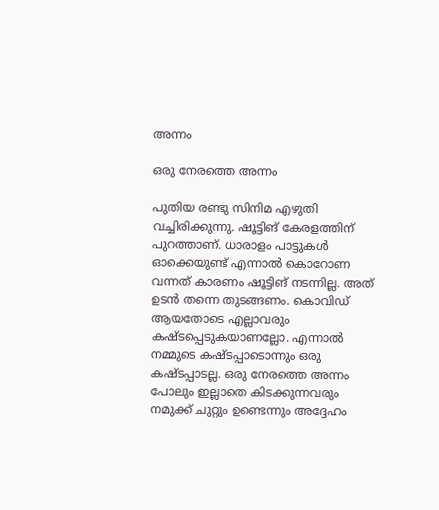അന്നം

ഒരു നേരത്തെ അന്നം

പുതിയ രണ്ടു സിനിമ എഴുതി വച്ചിരിക്കുന്നു. ഷൂട്ടിങ് കേരളത്തിന് പുറത്താണ്. ധാരാളം പാട്ടുകള്‍ ഓക്കെയുണ്ട് എന്നാല്‍ കൊറോണ വന്നത് കാരണം ഷൂട്ടിങ് നടന്നില്ല. അത് ഉടന്‍ തന്നെ തുടങ്ങണം. കൊവിഡ് ആയതോടെ എല്ലാവരും കഷ്ടപ്പെടുകയാണല്ലോ. എന്നാല്‍ നമ്മുടെ കഷ്ടപ്പാടൊന്നും ഒരു കഷ്ടപ്പാടല്ല. ഒരു നേരത്തെ അന്നം പോലും ഇല്ലാതെ കിടക്കുന്നവരും നമുക്ക് ചുറ്റും ഉണ്ടെന്നും അദ്ദേഹം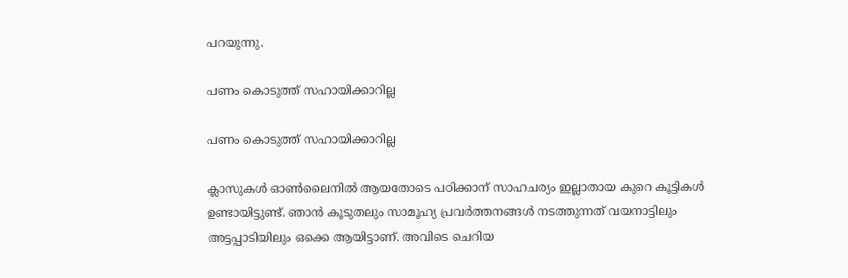പറയുന്നു.

പണം കൊടുത്ത് സഹായിക്കാറില്ല

പണം കൊടുത്ത് സഹായിക്കാറില്ല

ക്ലാസുകള്‍ ഓണ്‍ലൈനില്‍ ആയതോടെ പഠിക്കാന‍് സാഹചര്യം ഇല്ലാതായ കുറെ കൂട്ടികള്‍ ഉണ്ടായിട്ടുണ്ട്. ഞാന്‍ കൂടുതലും സാമൂഹ്യ പ്രവര്‍ത്തനങ്ങള്‍ നടത്തുന്നത് വയനാട്ടിലും അട്ടപ്പാടിയിലും ഒക്കെ ആയിട്ടാണ്. അവിടെ ചെറിയ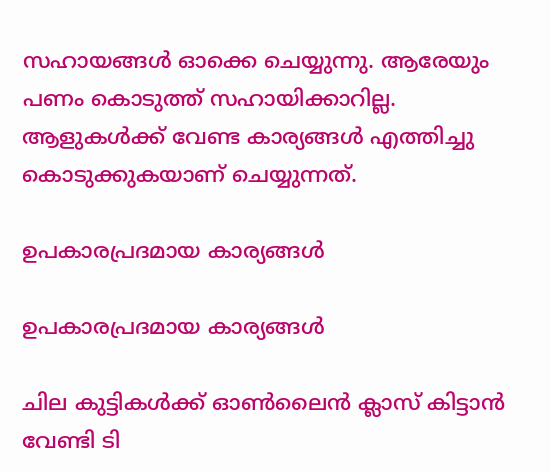സഹായങ്ങള്‍ ഓക്കെ ചെയ്യുന്നു. ആരേയും പണം കൊടുത്ത് സഹായിക്കാറില്ല. ആളുകള്‍ക്ക് വേണ്ട കാര്യങ്ങള്‍ എത്തിച്ചു കൊടുക്കുകയാണ് ചെയ്യുന്നത്.

ഉപകാരപ്രദമായ കാര്യങ്ങള്‍

ഉപകാരപ്രദമായ കാര്യങ്ങള്‍

ചില കുട്ടികൾക്ക് ഓണ്‍ലൈന്‍ ക്ലാസ് കിട്ടാൻ വേണ്ടി ടി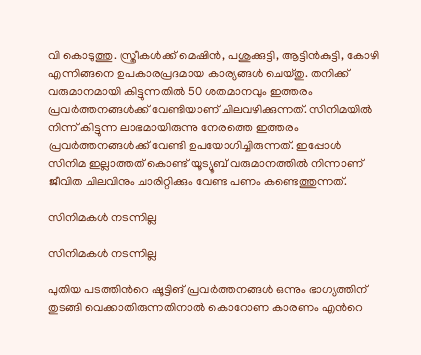വി കൊടുത്തു. സ്ത്രീകള്‍ക്ക് മെഷിൻ, പശുക്കുട്ടി, ആട്ടിൻകുട്ടി, കോഴി എന്നിങ്ങനെ ഉപകാരപ്രദമായ കാര്യങ്ങള്‍ ചെയ്തു. തനിക്ക് വരുമാനമായി കിട്ടുന്നതില്‍ 50 ശതമാനവും ഇത്തരം പ്രവര്‍ത്തനങ്ങള്‍ക്ക് വേണ്ടിയാണ് ചിലവഴിക്കുന്നത്. സിനിമയില്‍ നിന്ന് കിട്ടുന്ന ലാഭമായിരുന്നു നേരത്തെ ഇത്തരം പ്രവര്‍ത്തനങ്ങള്‍ക്ക് വേണ്ടി ഉപയോഗിച്ചിരുന്നത്. ഇപ്പോള്‍ സിനിമ ഇല്ലാത്തത് കൊണ്ട് യൂട്യൂബ് വരുമാനത്തില്‍ നിന്നാണ് ജീവിത ചിലവിനും ചാരിറ്റിക്കും വേണ്ട പണം കണ്ടെത്തുന്നത്.

സിനിമകൾ നടന്നില്ല

സിനിമകൾ നടന്നില്ല

പുതിയ പടത്തിന്‍റെ ഷൂട്ടിങ് പ്രവര്‍ത്തനങ്ങള്‍ ഒന്നും ഭാഗ്യത്തിന് തുടങ്ങി വെക്കാതിരുന്നതിനാല്‍ കൊറോണ കാരണം എന്‍റെ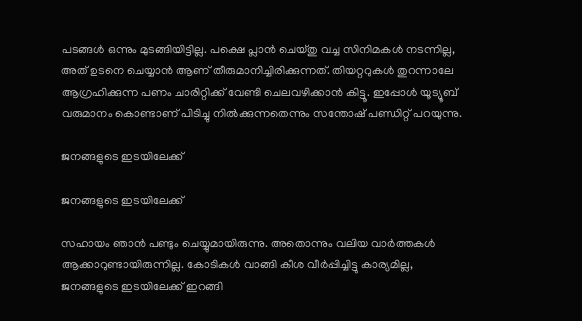പടങ്ങള്‍ ഒന്നും മുടങ്ങിയിട്ടില്ല. പക്ഷെ പ്ലാൻ ചെയ്തു വച്ച സിനിമകൾ നടന്നില്ല, അത് ഉടനെ ചെയ്യാൻ ആണ് തീരുമാനിച്ചിരിക്കുന്നത്. തിയറ്ററുകൾ തുറന്നാലേ ആഗ്രഹിക്കുന്ന പണം ചാരിറ്റിക്ക് വേണ്ടി ചെലവഴിക്കാൻ കിട്ടൂ. ഇപ്പോള്‍ യൂട്യൂബ് വരുമാനം കൊണ്ടാണ് പിടിച്ചു നില്‍ക്കുന്നതെന്നും സന്തോഷ് പണ്ഡിറ്റ് പറയുന്നു.

ജനങ്ങളുടെ ഇടയിലേക്ക്

ജനങ്ങളുടെ ഇടയിലേക്ക്

സഹായം ഞാന്‍ പണ്ടും ചെയ്യുമായിരുന്നു. അതൊന്നും വലിയ വാര്‍ത്തകള്‍ ആക്കാറുണ്ടായിരുന്നില്ല. കോടികൾ വാങ്ങി കീശ വീർപ്പിച്ചിട്ടു കാര്യമില്ല, ജനങ്ങളുടെ ഇടയിലേക്ക് ഇറങ്ങി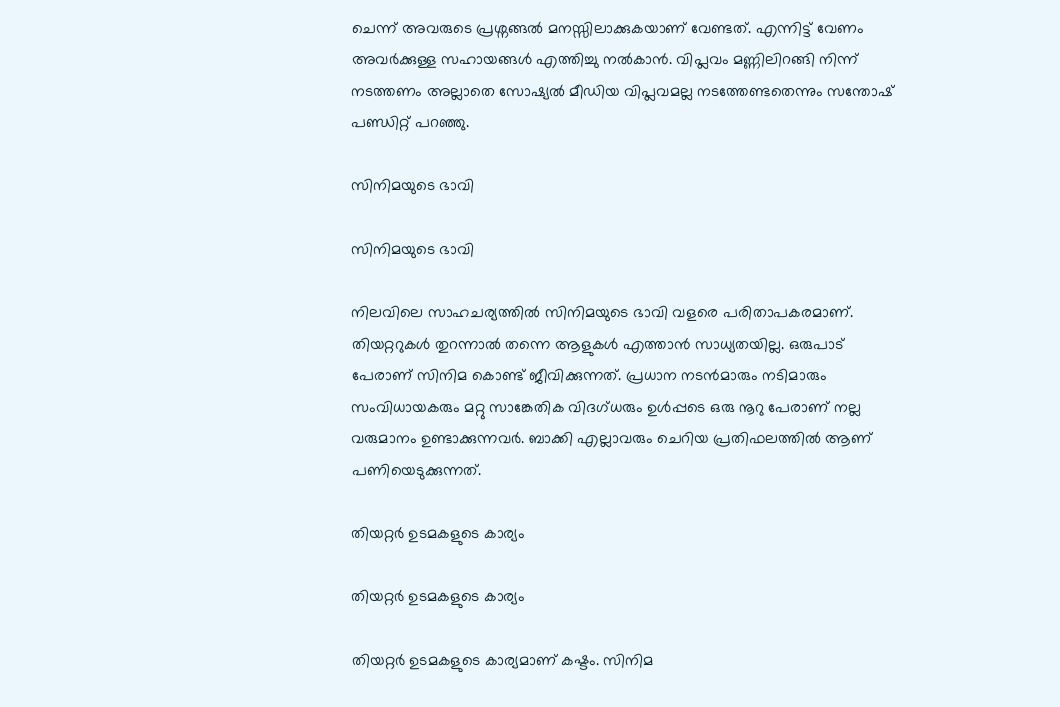ചെന്ന് അവരുടെ പ്രശ്നങ്ങല്‍ മനസ്സിലാക്കുകയാണ് വേണ്ടത്. എന്നിട്ട് വേണം അവര്‍ക്കുള്ള സഹായങ്ങള്‍ എത്തിച്ചു നല്‍കാന്‍. വിപ്ലവം മണ്ണിലിറങ്ങി നിന്ന് നടത്തണം അല്ലാതെ സോഷ്യൽ മീഡിയ വിപ്ലവമല്ല നടത്തേണ്ടതെന്നും സന്തോഷ് പണ്ഡിറ്റ് പറഞ്ഞു.

സിനിമയുടെ ഭാവി

സിനിമയുടെ ഭാവി

നിലവിലെ സാഹചര്യത്തില്‍ സിനിമയുടെ ഭാവി വളരെ പരിതാപകരമാണ്. തിയറ്ററുകൾ തുറന്നാൽ തന്നെ ആളുകൾ എത്താൻ സാധ്യതയില്ല. ഒരുപാട് പേരാണ് സിനിമ കൊണ്ട് ജീവിക്കുന്നത്. പ്രധാന നടന്‍മാരും നടിമാരും സംവിധായകരും മറ്റു സാങ്കേതിക വിദഗ്ധരും ഉൾപ്പടെ ഒരു നൂറു പേരാണ് നല്ല വരുമാനം ഉണ്ടാക്കുന്നവര്‍. ബാക്കി എല്ലാവരും ചെറിയ പ്രതിഫലത്തിൽ ആണ് പണിയെടുക്കുന്നത്.

തിയറ്റർ ഉടമകളുടെ കാര്യം

തിയറ്റർ ഉടമകളുടെ കാര്യം

തിയറ്റർ ഉടമകളുടെ കാര്യമാണ് കഷ്ടം. സിനിമ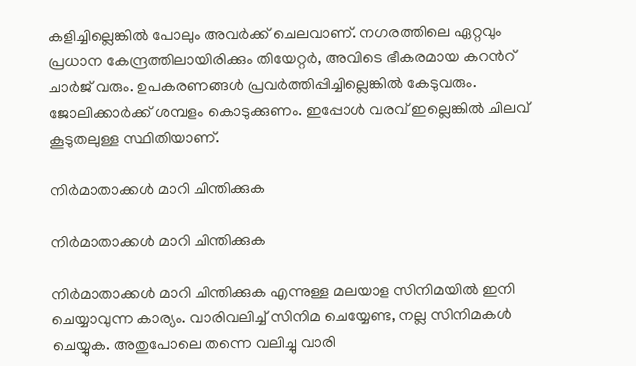കളിച്ചില്ലെങ്കിൽ പോലും അവർക്ക് ചെലവാണ്. നഗരത്തിലെ ഏറ്റവും പ്രധാന കേന്ദ്രത്തിലായിരിക്കും തിയേറ്റര്‍, അവിടെ ഭീകരമായ കറന്‍റ് ചാര്‍ജ് വരും. ഉപകരണങ്ങള്‍ പ്രവര്‍ത്തിപ്പിച്ചില്ലെങ്കില്‍ കേടുവരും. ജോലിക്കാര്‍ക്ക് ശമ്പളം കൊടുക്കുണം. ഇപ്പോള്‍ വരവ് ഇല്ലെങ്കില്‍ ചിലവ് കൂടുതലുള്ള സ്ഥിതിയാണ്.

നിർമാതാക്കൾ മാറി ചിന്തിക്കുക

നിർമാതാക്കൾ മാറി ചിന്തിക്കുക

നിർമാതാക്കൾ മാറി ചിന്തിക്കുക എന്നുള്ള മലയാള സിനിമയില്‍ ഇനി ചെയ്യാവുന്ന കാര്യം. വാരിവലിച്ച് സിനിമ ചെയ്യേണ്ട, നല്ല സിനിമകൾ ചെയ്യുക. അതുപോലെ തന്നെ വലിച്ചു വാരി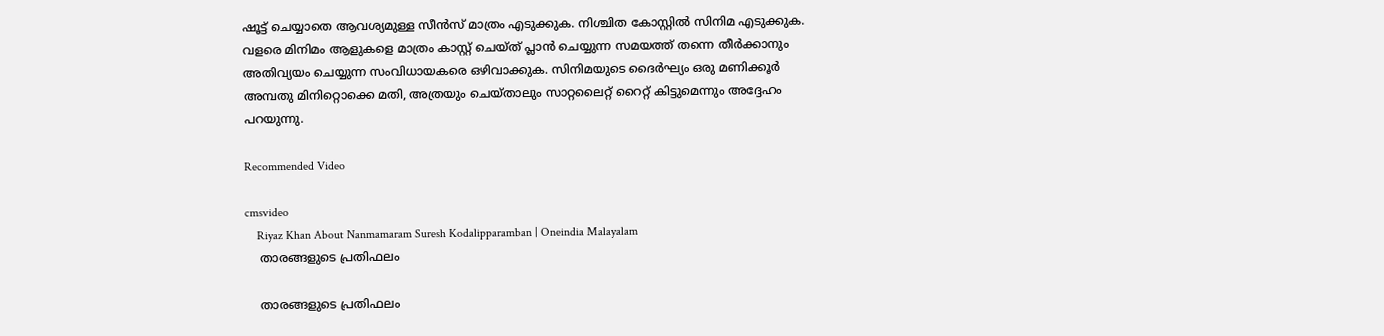ഷൂട്ട് ചെയ്യാതെ ആവശ്യമുള്ള സീൻസ് മാത്രം എടുക്കുക. നിശ്ചിത കോസ്റ്റില്‍ സിനിമ എടുക്കുക. വളരെ മിനിമം ആളുകളെ മാത്രം കാസ്റ്റ് ചെയ്ത് പ്ലാന്‍ ചെയ്യുന്ന സമയത്ത് തന്നെ തീര്‍ക്കാനും അതിവ്യയം ചെയ്യുന്ന സംവിധായകരെ ഒഴിവാക്കുക. സിനിമയുടെ ദൈർഘ്യം ഒരു മണിക്കൂർ അമ്പതു മിനിറ്റൊക്കെ മതി, അത്രയും ചെയ്താലും സാറ്റലൈറ്റ് റൈറ്റ് കിട്ടുമെന്നും അദ്ദേഹം പറയുന്നു.

Recommended Video

cmsvideo
    Riyaz Khan About Nanmamaram Suresh Kodalipparamban | Oneindia Malayalam
    താരങ്ങളുടെ പ്രതിഫലം

    താരങ്ങളുടെ പ്രതിഫലം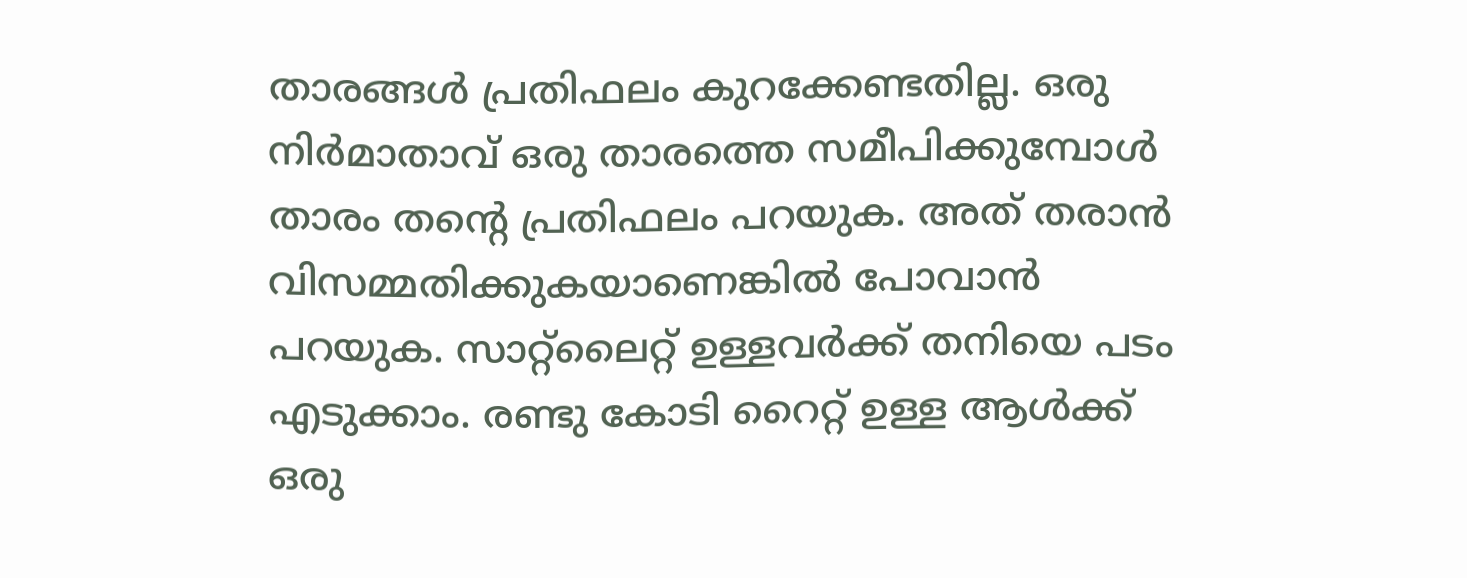താരങ്ങള്‍ പ്രതിഫലം കുറക്കേണ്ടതില്ല. ഒരു നിർമാതാവ് ഒരു താരത്തെ സമീപിക്കുമ്പോൾ താരം തന്റെ പ്രതിഫലം പറയുക. അത് തരാൻ വിസമ്മതിക്കുകയാണെങ്കിൽ പോവാന്‍ പറയുക. സാറ്റ്ലൈറ്റ് ഉള്ളവര്‍ക്ക് തനിയെ പടം എടുക്കാം. രണ്ടു കോടി റൈറ്റ് ഉള്ള ആൾക്ക് ഒരു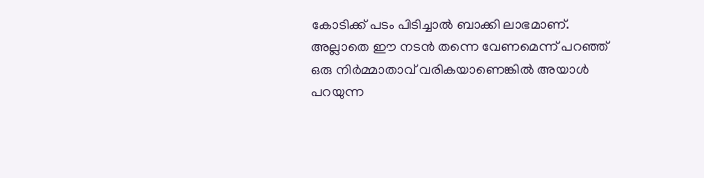കോടിക്ക് പടം പിടിച്ചാൽ ബാക്കി ലാഭമാണ്. അല്ലാതെ ഈ നടന്‍ തന്നെ വേണമെന്ന് പറഞ്ഞ് ഒരു നിര്‍മ്മാതാവ് വരികയാണെങ്കില്‍ അയാൾ പറയുന്ന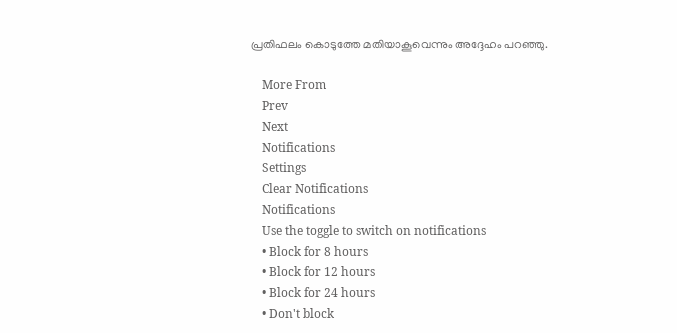പ്രതിഫലം കൊടുത്തേ മതിയാകൂവെന്നും അദ്ദേഹം പറഞ്ഞു.

    More From
    Prev
    Next
    Notifications
    Settings
    Clear Notifications
    Notifications
    Use the toggle to switch on notifications
    • Block for 8 hours
    • Block for 12 hours
    • Block for 24 hours
    • Don't block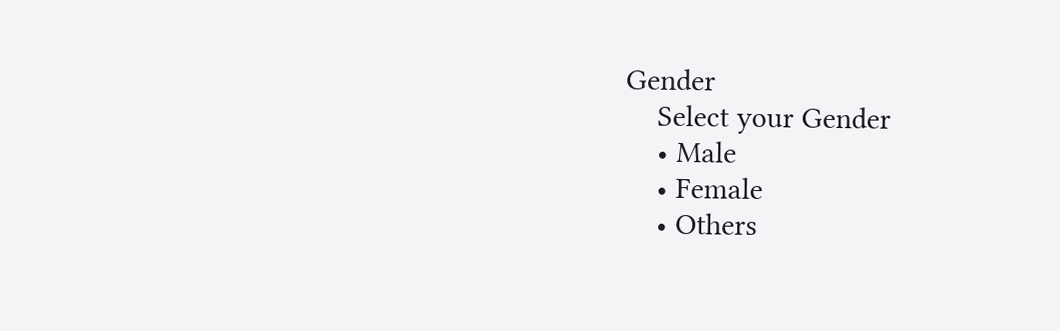Gender
    Select your Gender
    • Male
    • Female
    • Others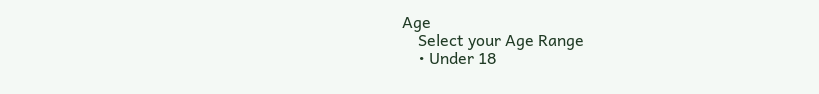Age
    Select your Age Range
    • Under 18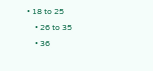• 18 to 25
    • 26 to 35
    • 36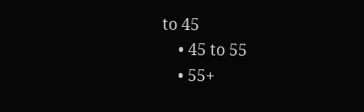to 45
    • 45 to 55
    • 55+